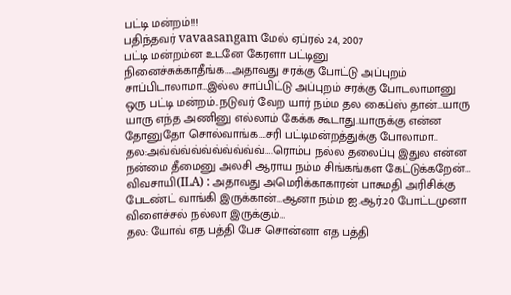பட்டி மன்றம்!!!
பதிந்தவர் vavaasangam மேல் ஏப்ரல் 24, 2007
பட்டி மன்றம்ன உடனே கேரளா பட்டினு நினைச்சுக்காதீங்க….அதாவது சரக்கு போட்டு அப்புறம் சாப்பிடாலாமா…இல்ல சாப்பிட்டு அப்புறம் சரக்கு போடலாமானு ஒரு பட்டி மன்றம்..நடுவர் வேற யார் நம்ம தல கைப்ஸ் தான்…யாரு யாரு எந்த அணினு எல்லாம் கேக்க கூடாது..யாருக்கு என்ன தோனுதோ சொல்வாங்க….சரி பட்டிமன்றத்துக்கு போலாமா..
தல:அவ்வ்வ்வ்வ்வ்வ்வ்வ்வ்….ரொம்ப நல்ல தலைப்பு இதுல என்ன நன்மை தீமைனு அலசி ஆராய நம்ம சிங்கங்கள கேட்டுக்கறேன்…
விவசாயி(ILA) : அதாவது அமெரிக்காகாரன் பாசுமதி அரிசிக்கு பேடண்ட் வாங்கி இருக்கான்…ஆனா நம்ம ஐ.ஆர்.20 போட்டமுனா விளைச்சல் நல்லா இருக்கும்…
தல: யோவ் எத பத்தி பேச சொன்னா எத பத்தி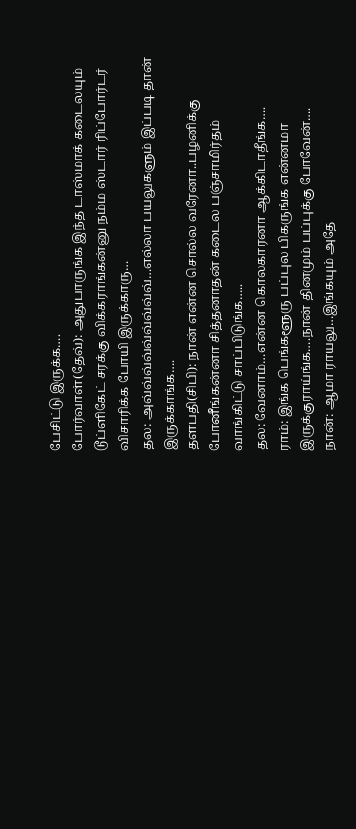பேசிட்டு இருக்க….
போர்வாள்(தேவ்): அதுபாருங்க இந்த டாஸ்மாக் கடைலயும் டூப்ளிகேட் சரக்கு விக்கராங்கன்னு நம்ம ஸ்டார் ரிப்போர்டர் விசாரிக்க போயி இருக்காரு…
தல: அவ்வ்வ்வ்வ்வ்வ்வ்வ்…எல்லா பயலுகளும் இப்படி தான் இருக்காங்க….
தளபதி(சிபி): நான் என்ன சொல்ல வரேனா..பழனிக்கு போனீங்கன்னா சித்தனாதன் கடைல பஞ்சாமிர்தம் வாங்கிட்டு சாப்பிடுங்க…..
தல: வேனாம்…என்ன கொலகாரனா ஆக்கிடாதீங்க….
ராம்: இங்க பெங்களூரு பப்புல பிகருங்க என்னமா இருக்குராய்ங்க….நான் தினமும் பப்புக்கு போவேன்….
நான்: ஆமா ராயலு…இங்கயும் அதே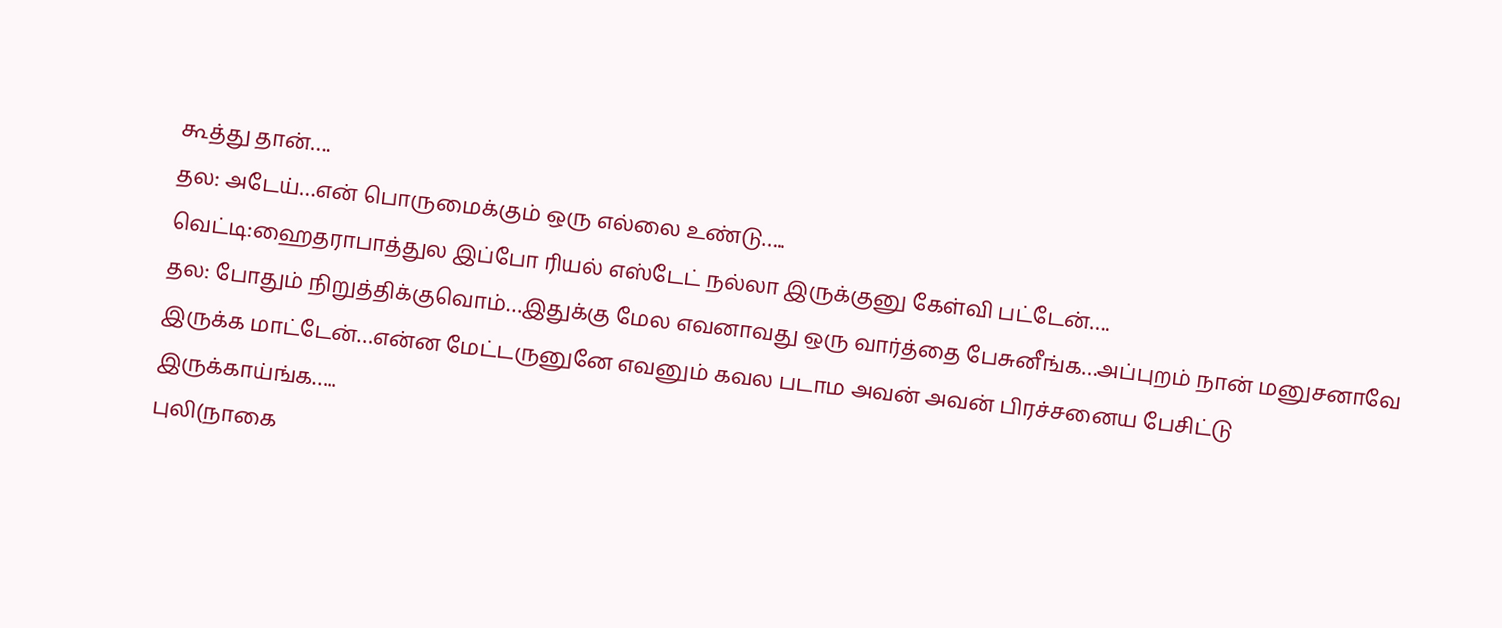கூத்து தான்….
தல: அடேய்…என் பொருமைக்கும் ஒரு எல்லை உண்டு…..
வெட்டி:ஹைதராபாத்துல இப்போ ரியல் எஸ்டேட் நல்லா இருக்குனு கேள்வி பட்டேன்….
தல: போதும் நிறுத்திக்குவொம்…இதுக்கு மேல எவனாவது ஒரு வார்த்தை பேசுனீங்க…அப்புறம் நான் மனுசனாவே இருக்க மாட்டேன்…என்ன மேட்டருனுனே எவனும் கவல படாம அவன் அவன் பிரச்சனைய பேசிட்டு இருக்காய்ங்க…..
புலி(நாகை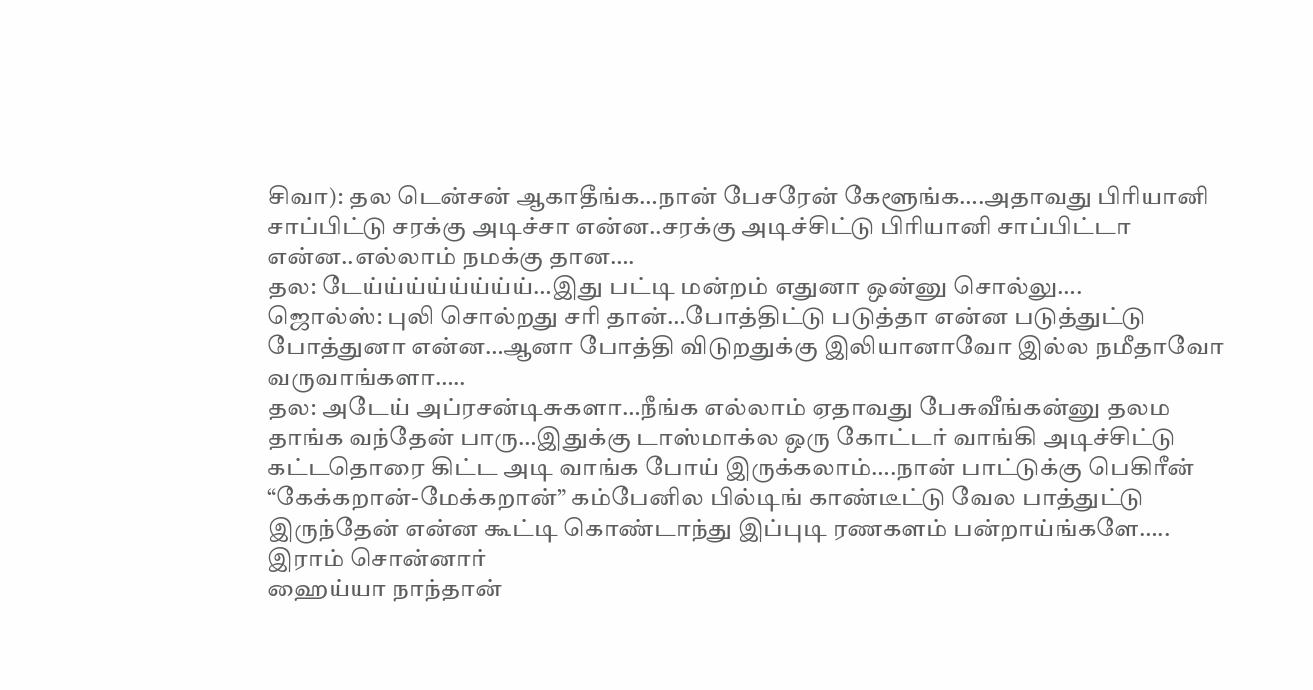சிவா): தல டென்சன் ஆகாதீங்க…நான் பேசரேன் கேளூங்க….அதாவது பிரியானி சாப்பிட்டு சரக்கு அடிச்சா என்ன..சரக்கு அடிச்சிட்டு பிரியானி சாப்பிட்டா என்ன..எல்லாம் நமக்கு தான….
தல: டேய்ய்ய்ய்ய்ய்ய்ய்…இது பட்டி மன்றம் எதுனா ஒன்னு சொல்லு….
ஜொல்ஸ்: புலி சொல்றது சரி தான்…போத்திட்டு படுத்தா என்ன படுத்துட்டு போத்துனா என்ன…ஆனா போத்தி விடுறதுக்கு இலியானாவோ இல்ல நமீதாவோ வருவாங்களா…..
தல: அடேய் அப்ரசன்டிசுகளா…நீங்க எல்லாம் ஏதாவது பேசுவீங்கன்னு தலம தாங்க வந்தேன் பாரு…இதுக்கு டாஸ்மாக்ல ஒரு கோட்டர் வாங்கி அடிச்சிட்டு கட்டதொரை கிட்ட அடி வாங்க போய் இருக்கலாம்….நான் பாட்டுக்கு பெகிரீன் “கேக்கறான்-மேக்கறான்” கம்பேனில பில்டிங் காண்டீட்டு வேல பாத்துட்டு இருந்தேன் என்ன கூட்டி கொண்டாந்து இப்புடி ரணகளம் பன்றாய்ங்களே…..
இராம் சொன்னார்
ஹைய்யா நாந்தான்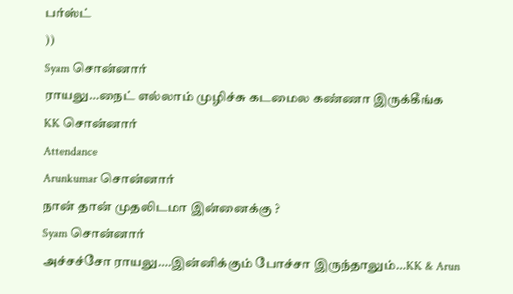பர்ஸ்ட்
))
Syam சொன்னார்
ராயலு…நைட் எல்லாம் முழிச்சு கடமைல கண்ணா இருக்கீங்க
KK சொன்னார்
Attendance
Arunkumar சொன்னார்
நான் தான் முதலிடமா இன்னைக்கு ?
Syam சொன்னார்
அச்சச்சோ ராயலு….இன்னிக்கும் போச்சா இருந்தாலும்…KK & Arun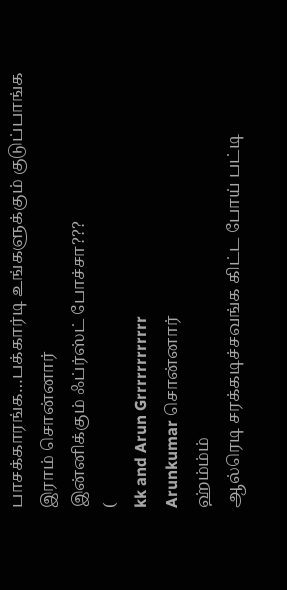பாசக்காரங்க…பக்கார்டி உங்களுக்கும் குடுப்பாங்க
இராம் சொன்னார்
இன்னிக்கும் ஃப்ர்ஸ்ட் போச்சா???
(
kk and Arun Grrrrrrrrrrrr
Arunkumar சொன்னார்
ஹ்ம்ம்ம்
ஆல்ரெடி சரக்கடிச்சவங்க கிட்ட போய் பட்டி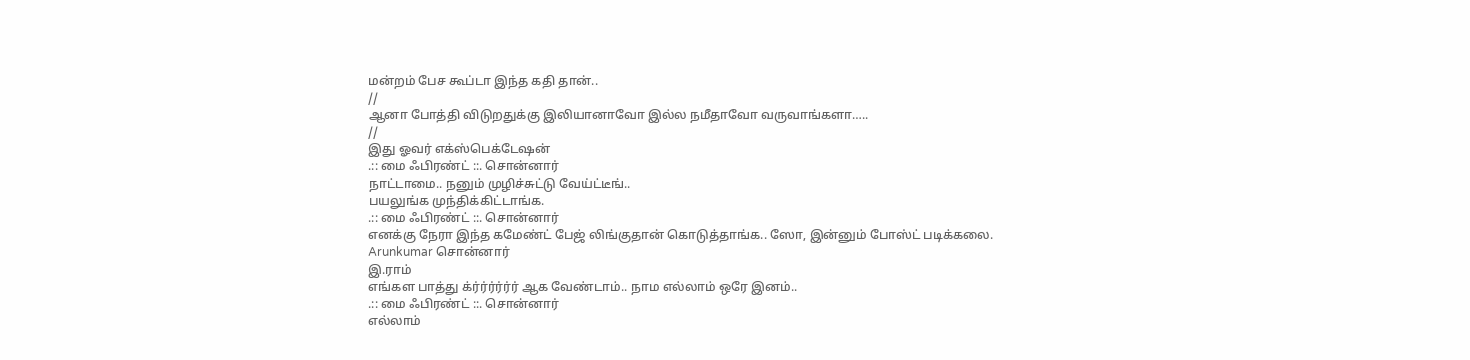மன்றம் பேச கூப்டா இந்த கதி தான்..
//
ஆனா போத்தி விடுறதுக்கு இலியானாவோ இல்ல நமீதாவோ வருவாங்களா…..
//
இது ஓவர் எக்ஸ்பெக்டேஷன்
.:: மை ஃபிரண்ட் ::. சொன்னார்
நாட்டாமை.. நனும் முழிச்சுட்டு வேய்ட்டீங்..
பயலுங்க முந்திக்கிட்டாங்க.
.:: மை ஃபிரண்ட் ::. சொன்னார்
எனக்கு நேரா இந்த கமேண்ட் பேஜ் லிங்குதான் கொடுத்தாங்க.. ஸோ, இன்னும் போஸ்ட் படிக்கலை.
Arunkumar சொன்னார்
இ.ராம்
எங்கள பாத்து க்ர்ர்ர்ர்ர்ர் ஆக வேண்டாம்.. நாம எல்லாம் ஒரே இனம்..
.:: மை ஃபிரண்ட் ::. சொன்னார்
எல்லாம்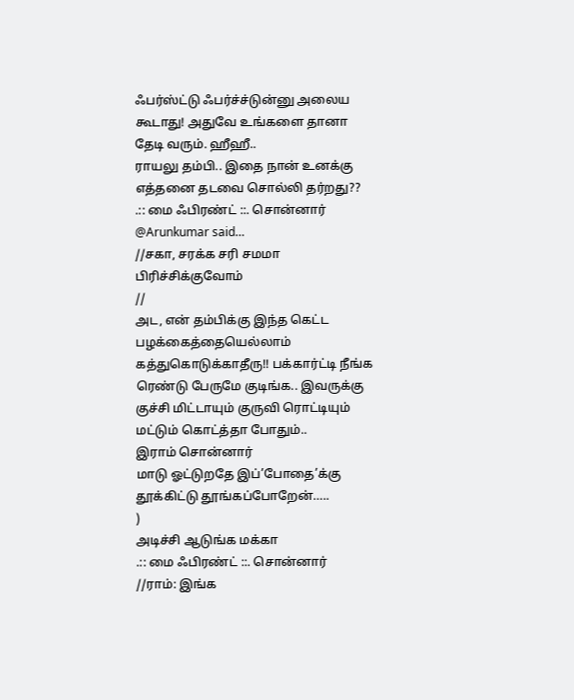ஃபர்ஸ்ட்டு ஃபர்ச்ச்டுன்னு அலைய கூடாது! அதுவே உங்களை தானா தேடி வரும். ஹீஹீ..
ராயலு தம்பி.. இதை நான் உனக்கு எத்தனை தடவை சொல்லி தர்றது??
.:: மை ஃபிரண்ட் ::. சொன்னார்
@Arunkumar said…
//சகா, சரக்க சரி சமமா பிரிச்சிக்குவோம்
//
அட, என் தம்பிக்கு இந்த கெட்ட பழக்கைத்தையெல்லாம் கத்துகொடுக்காதீரு!! பக்கார்ட்டி நீங்க ரெண்டு பேருமே குடிங்க.. இவருக்கு குச்சி மிட்டாயும் குருவி ரொட்டியும் மட்டும் கொட்த்தா போதும்..
இராம் சொன்னார்
மாடு ஓட்டுறதே இப்’போதை’க்கு தூக்கிட்டு தூங்கப்போறேன்…..
)
அடிச்சி ஆடுங்க மக்கா
.:: மை ஃபிரண்ட் ::. சொன்னார்
//ராம்: இங்க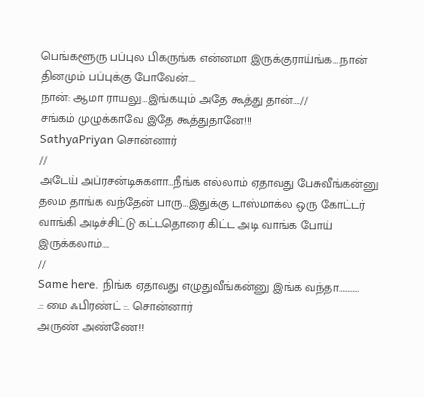பெங்களூரு பப்புல பிகருங்க என்னமா இருக்குராய்ங்க….நான் தினமும் பப்புக்கு போவேன்….
நான்: ஆமா ராயலு…இங்கயும் அதே கூத்து தான்….//
சங்கம் முழுக்காவே இதே கூத்துதானே!!!
SathyaPriyan சொன்னார்
//
அடேய் அப்ரசன்டிசுகளா…நீங்க எல்லாம் ஏதாவது பேசுவீங்கன்னு தலம தாங்க வந்தேன் பாரு…இதுக்கு டாஸ்மாக்ல ஒரு கோட்டர் வாங்கி அடிச்சிட்டு கட்டதொரை கிட்ட அடி வாங்க போய் இருக்கலாம்….
//
Same here. நிங்க ஏதாவது எழுதுவீங்கன்னு இங்க வந்தா…………
.:: மை ஃபிரண்ட் ::. சொன்னார்
அருண் அண்ணே!!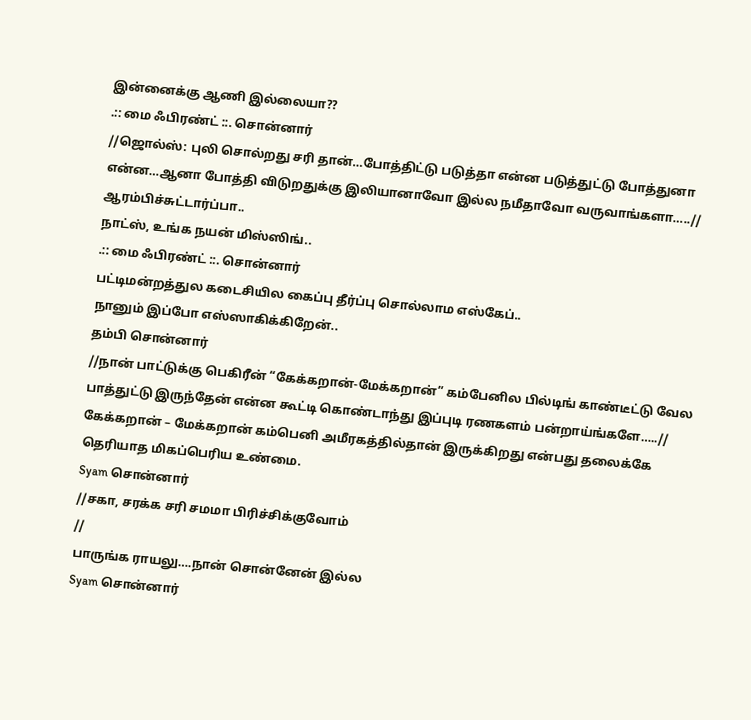இன்னைக்கு ஆணி இல்லையா??
.:: மை ஃபிரண்ட் ::. சொன்னார்
//ஜொல்ஸ்: புலி சொல்றது சரி தான்…போத்திட்டு படுத்தா என்ன படுத்துட்டு போத்துனா என்ன…ஆனா போத்தி விடுறதுக்கு இலியானாவோ இல்ல நமீதாவோ வருவாங்களா…..//
ஆரம்பிச்சுட்டார்ப்பா..
நாட்ஸ், உங்க நயன் மிஸ்ஸிங்..
.:: மை ஃபிரண்ட் ::. சொன்னார்
பட்டிமன்றத்துல கடைசியில கைப்பு தீர்ப்பு சொல்லாம எஸ்கேப்..
நானும் இப்போ எஸ்ஸாகிக்கிறேன்..
தம்பி சொன்னார்
//நான் பாட்டுக்கு பெகிரீன் “கேக்கறான்-மேக்கறான்” கம்பேனில பில்டிங் காண்டீட்டு வேல பாத்துட்டு இருந்தேன் என்ன கூட்டி கொண்டாந்து இப்புடி ரணகளம் பன்றாய்ங்களே…..//
கேக்கறான் – மேக்கறான் கம்பெனி அமீரகத்தில்தான் இருக்கிறது என்பது தலைக்கே தெரியாத மிகப்பெரிய உண்மை.
Syam சொன்னார்
//சகா, சரக்க சரி சமமா பிரிச்சிக்குவோம்
//
பாருங்க ராயலு….நான் சொன்னேன் இல்ல
Syam சொன்னார்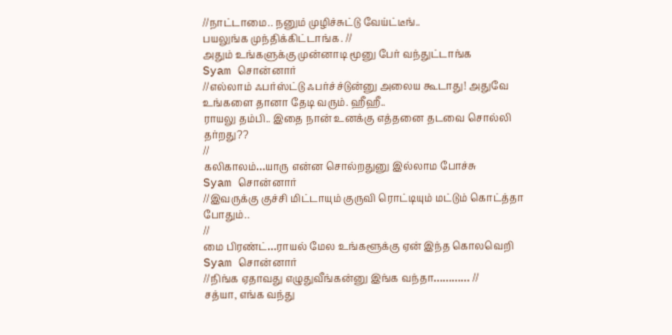//நாட்டாமை.. நனும் முழிச்சுட்டு வேய்ட்டீங்..
பயலுங்க முந்திக்கிட்டாங்க. //
அதும் உங்களுக்கு முன்னாடி மூனு பேர் வந்துட்டாங்க
Syam சொன்னார்
//எல்லாம் ஃபர்ஸ்ட்டு ஃபர்ச்ச்டுன்னு அலைய கூடாது! அதுவே உங்களை தானா தேடி வரும். ஹீஹீ..
ராயலு தம்பி.. இதை நான் உனக்கு எத்தனை தடவை சொல்லி தர்றது??
//
கலிகாலம்…யாரு என்ன சொல்றதுனு இல்லாம போச்சு
Syam சொன்னார்
//இவருக்கு குச்சி மிட்டாயும் குருவி ரொட்டியும் மட்டும் கொட்த்தா போதும்..
//
மை பிரண்ட்…ராயல் மேல உங்களூக்கு ஏன் இந்த கொலவெறி
Syam சொன்னார்
//நிங்க ஏதாவது எழுதுவீங்கன்னு இங்க வந்தா………… //
சத்யா, எங்க வந்து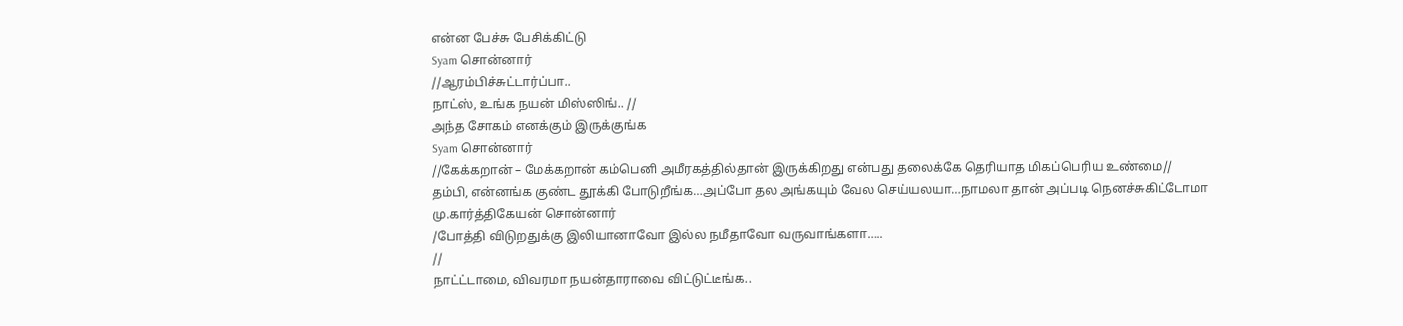என்ன பேச்சு பேசிக்கிட்டு
Syam சொன்னார்
//ஆரம்பிச்சுட்டார்ப்பா..
நாட்ஸ், உங்க நயன் மிஸ்ஸிங்.. //
அந்த சோகம் எனக்கும் இருக்குங்க
Syam சொன்னார்
//கேக்கறான் – மேக்கறான் கம்பெனி அமீரகத்தில்தான் இருக்கிறது என்பது தலைக்கே தெரியாத மிகப்பெரிய உண்மை//
தம்பி, என்னங்க குண்ட தூக்கி போடுறீங்க…அப்போ தல அங்கயும் வேல செய்யலயா…நாமலா தான் அப்படி நெனச்சுகிட்டோமா
மு.கார்த்திகேயன் சொன்னார்
/போத்தி விடுறதுக்கு இலியானாவோ இல்ல நமீதாவோ வருவாங்களா…..
//
நாட்ட்டாமை, விவரமா நயன்தாராவை விட்டுட்டீங்க..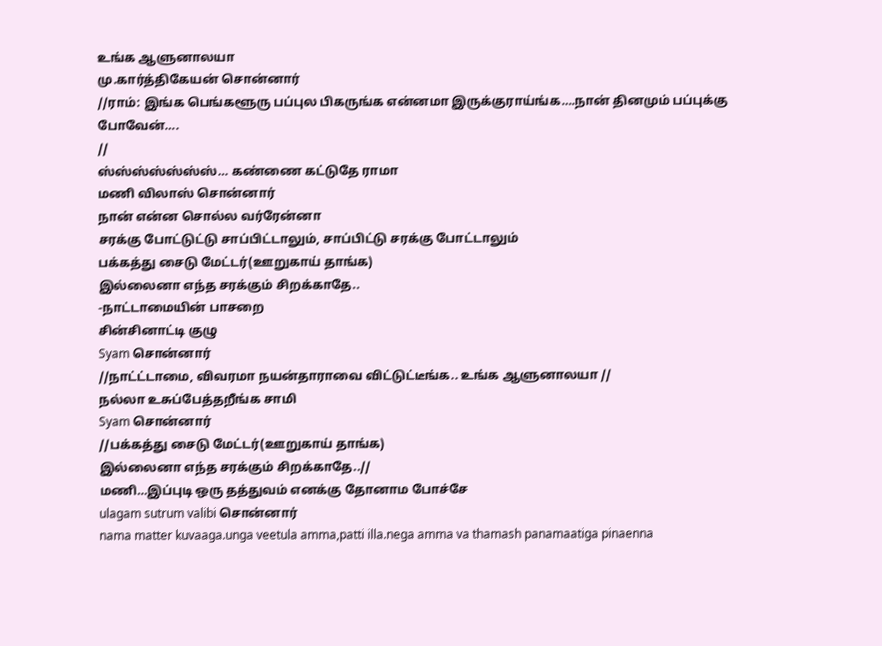உங்க ஆளுனாலயா
மு.கார்த்திகேயன் சொன்னார்
//ராம்: இங்க பெங்களூரு பப்புல பிகருங்க என்னமா இருக்குராய்ங்க….நான் தினமும் பப்புக்கு போவேன்….
//
ஸ்ஸ்ஸ்ஸ்ஸ்ஸ்ஸ்… கண்ணை கட்டுதே ராமா
மணி விலாஸ் சொன்னார்
நான் என்ன சொல்ல வர்ரேன்னா
சரக்கு போட்டுட்டு சாப்பிட்டாலும், சாப்பிட்டு சரக்கு போட்டாலும்
பக்கத்து சைடு மேட்டர்(ஊறுகாய் தாங்க)
இல்லைனா எந்த சரக்கும் சிறக்காதே..
-நாட்டாமையின் பாசறை
சின்சினாட்டி குழு
Syam சொன்னார்
//நாட்ட்டாமை, விவரமா நயன்தாராவை விட்டுட்டீங்க.. உங்க ஆளுனாலயா //
நல்லா உசுப்பேத்தறீங்க சாமி
Syam சொன்னார்
//பக்கத்து சைடு மேட்டர்(ஊறுகாய் தாங்க)
இல்லைனா எந்த சரக்கும் சிறக்காதே..//
மணி…இப்புடி ஒரு தத்துவம் எனக்கு தோனாம போச்சே
ulagam sutrum valibi சொன்னார்
nama matter kuvaaga.unga veetula amma,patti illa.nega amma va thamash panamaatiga pinaenna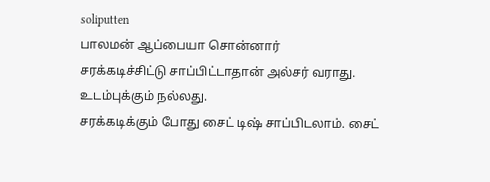soliputten
பாலமன் ஆப்பையா சொன்னார்
சரக்கடிச்சிட்டு சாப்பிட்டாதான் அல்சர் வராது. உடம்புக்கும் நல்லது.
சரக்கடிக்கும் போது சைட் டிஷ் சாப்பிடலாம். சைட்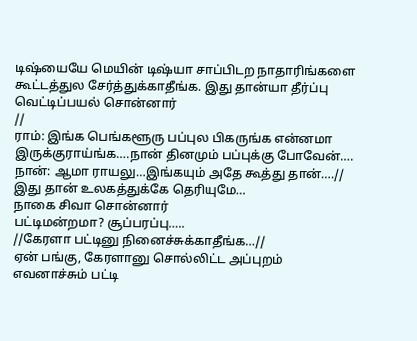டிஷ்யையே மெயின் டிஷ்யா சாப்பிடற நாதாரிங்களை கூட்டத்துல சேர்த்துக்காதீங்க. இது தான்யா தீர்ப்பு
வெட்டிப்பயல் சொன்னார்
//
ராம்: இங்க பெங்களூரு பப்புல பிகருங்க என்னமா இருக்குராய்ங்க….நான் தினமும் பப்புக்கு போவேன்….
நான்: ஆமா ராயலு…இங்கயும் அதே கூத்து தான்….//
இது தான் உலகத்துக்கே தெரியுமே…
நாகை சிவா சொன்னார்
பட்டிமன்றமா? சூப்பரப்பு…..
//கேரளா பட்டினு நினைச்சுக்காதீங்க…//
ஏன் பங்கு, கேரளானு சொல்லிட்ட அப்புறம் எவனாச்சும் பட்டி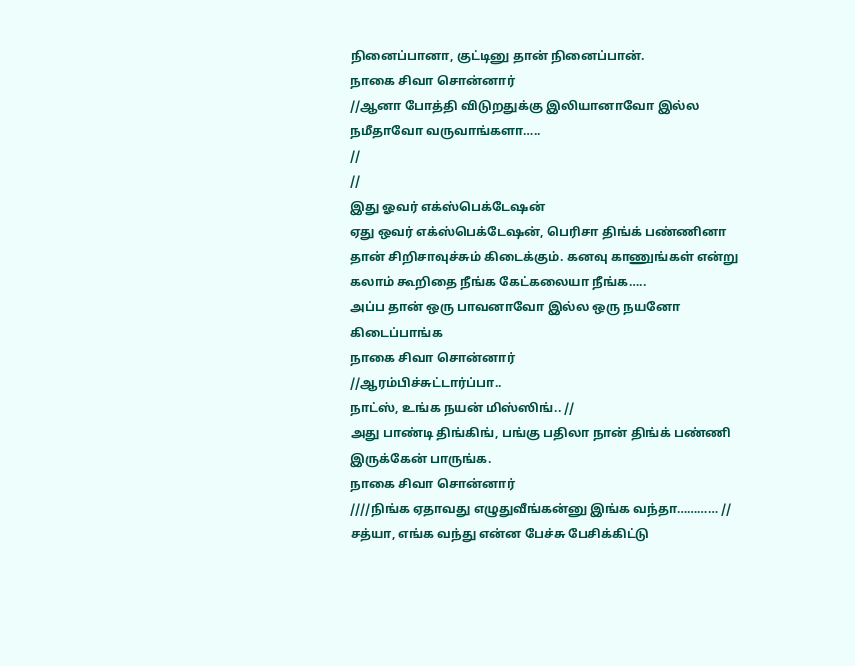நினைப்பானா, குட்டினு தான் நினைப்பான்.
நாகை சிவா சொன்னார்
//ஆனா போத்தி விடுறதுக்கு இலியானாவோ இல்ல நமீதாவோ வருவாங்களா…..
//
//
இது ஓவர் எக்ஸ்பெக்டேஷன்
ஏது ஒவர் எக்ஸ்பெக்டேஷன், பெரிசா திங்க் பண்ணினா தான் சிறிசாவுச்சும் கிடைக்கும். கனவு காணுங்கள் என்று கலாம் கூறிதை நீங்க கேட்கலையா நீங்க…..
அப்ப தான் ஒரு பாவனாவோ இல்ல ஒரு நயனோ கிடைப்பாங்க
நாகை சிவா சொன்னார்
//ஆரம்பிச்சுட்டார்ப்பா..
நாட்ஸ், உங்க நயன் மிஸ்ஸிங்.. //
அது பாண்டி திங்கிங், பங்கு பதிலா நான் திங்க் பண்ணி இருக்கேன் பாருங்க.
நாகை சிவா சொன்னார்
////நிங்க ஏதாவது எழுதுவீங்கன்னு இங்க வந்தா………… //
சத்யா, எங்க வந்து என்ன பேச்சு பேசிக்கிட்டு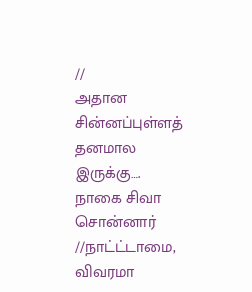//
அதான சின்னப்புள்ளத் தனமால இருக்கு….
நாகை சிவா சொன்னார்
//நாட்ட்டாமை, விவரமா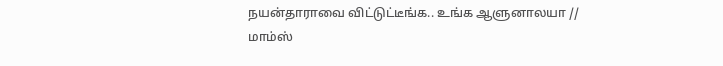நயன்தாராவை விட்டுட்டீங்க.. உங்க ஆளுனாலயா //
மாம்ஸ்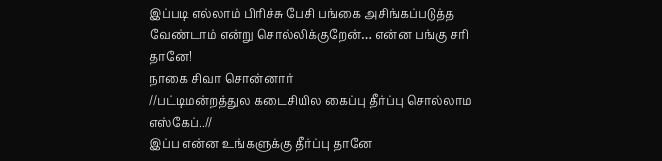இப்படி எல்லாம் பிரிச்சு பேசி பங்கை அசிங்கப்படுத்த வேண்டாம் என்று சொல்லிக்குறேன்… என்ன பங்கு சரி தானே!
நாகை சிவா சொன்னார்
//பட்டிமன்றத்துல கடைசியில கைப்பு தீர்ப்பு சொல்லாம எஸ்கேப்..//
இப்ப என்ன உங்களுக்கு தீர்ப்பு தானே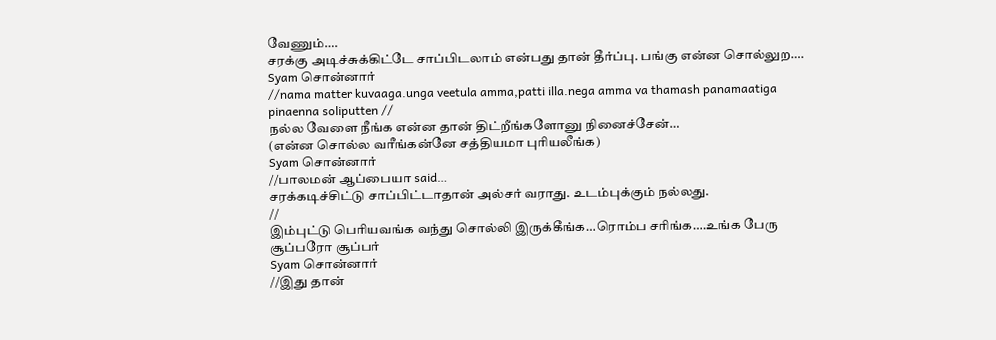வேணும்….
சரக்கு அடிச்சுக்கிட்டே சாப்பிடலாம் என்பது தான் தீர்ப்பு. பங்கு என்ன சொல்லுற….
Syam சொன்னார்
//nama matter kuvaaga.unga veetula amma,patti illa.nega amma va thamash panamaatiga pinaenna soliputten //
நல்ல வேளை நீங்க என்ன தான் திட்றீங்களோனு நினைச்சேன்…
(என்ன சொல்ல வரீங்கன்னே சத்தியமா புரியலீங்க)
Syam சொன்னார்
//பாலமன் ஆப்பையா said…
சரக்கடிச்சிட்டு சாப்பிட்டாதான் அல்சர் வராது. உடம்புக்கும் நல்லது.
//
இம்புட்டு பெரியவங்க வந்து சொல்லி இருக்கீங்க…ரொம்ப சரிங்க….உங்க பேரு சூப்பரோ சூப்பர்
Syam சொன்னார்
//இது தான்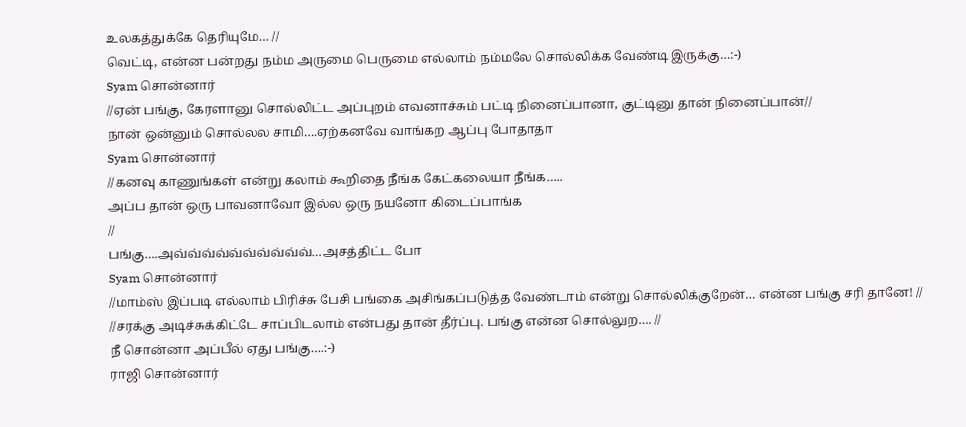உலகத்துக்கே தெரியுமே… //
வெட்டி, என்ன பன்றது நம்ம அருமை பெருமை எல்லாம் நம்மலே சொல்லிக்க வேண்டி இருக்கு…:-)
Syam சொன்னார்
//ஏன் பங்கு, கேரளானு சொல்லிட்ட அப்புறம் எவனாச்சும் பட்டி நினைப்பானா, குட்டினு தான் நினைப்பான்//
நான் ஒன்னும் சொல்லல சாமி….ஏற்கனவே வாங்கற ஆப்பு போதாதா
Syam சொன்னார்
//கனவு காணுங்கள் என்று கலாம் கூறிதை நீங்க கேட்கலையா நீங்க…..
அப்ப தான் ஒரு பாவனாவோ இல்ல ஒரு நயனோ கிடைப்பாங்க
//
பங்கு….அவ்வ்வ்வ்வ்வ்வ்வ்வ்வ்…அசத்திட்ட போ
Syam சொன்னார்
//மாம்ஸ் இப்படி எல்லாம் பிரிச்சு பேசி பங்கை அசிங்கப்படுத்த வேண்டாம் என்று சொல்லிக்குறேன்… என்ன பங்கு சரி தானே! //
//சரக்கு அடிச்சுக்கிட்டே சாப்பிடலாம் என்பது தான் தீர்ப்பு. பங்கு என்ன சொல்லுற…. //
நீ சொன்னா அப்பீல் ஏது பங்கு….:-)
ராஜி சொன்னார்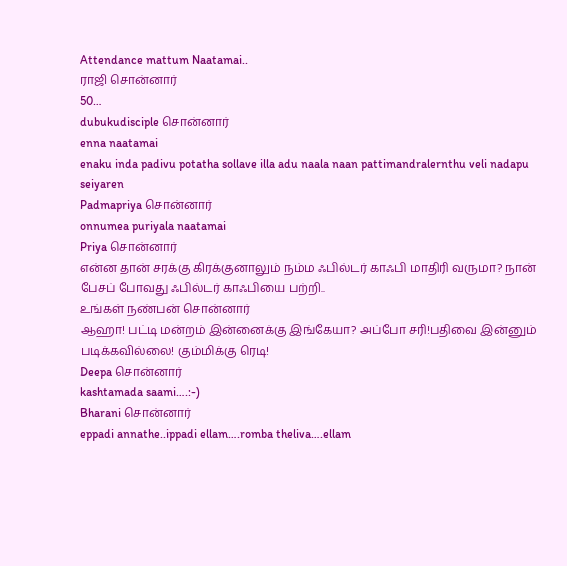Attendance mattum Naatamai..
ராஜி சொன்னார்
50…
dubukudisciple சொன்னார்
enna naatamai
enaku inda padivu potatha sollave illa adu naala naan pattimandralernthu veli nadapu seiyaren
Padmapriya சொன்னார்
onnumea puriyala naatamai
Priya சொன்னார்
என்ன தான் சரக்கு கிரக்குனாலும் நம்ம ஃபில்டர் காஃபி மாதிரி வருமா? நான் பேசப் போவது ஃபில்டர் காஃபியை பற்றி..
உங்கள் நண்பன் சொன்னார்
ஆஹா! பட்டி மன்றம் இன்னைக்கு இங்கேயா? அப்போ சரி!பதிவை இன்னும் படிக்கவில்லை! கும்மிக்கு ரெடி!
Deepa சொன்னார்
kashtamada saami….:-)
Bharani சொன்னார்
eppadi annathe..ippadi ellam….romba theliva….ellam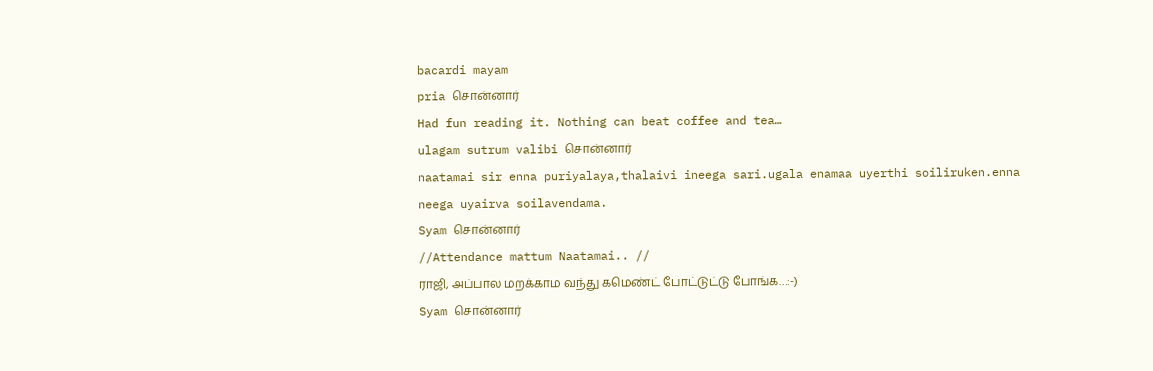bacardi mayam
pria சொன்னார்
Had fun reading it. Nothing can beat coffee and tea…
ulagam sutrum valibi சொன்னார்
naatamai sir enna puriyalaya,thalaivi ineega sari.ugala enamaa uyerthi soiliruken.enna neega uyairva soilavendama.
Syam சொன்னார்
//Attendance mattum Naatamai.. //
ராஜி, அப்பால மறக்காம வந்து கமெண்ட் போட்டுட்டு போங்க…:-)
Syam சொன்னார்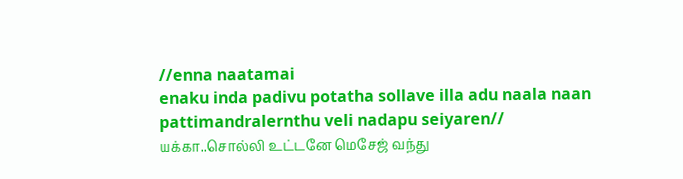//enna naatamai
enaku inda padivu potatha sollave illa adu naala naan pattimandralernthu veli nadapu seiyaren//
யக்கா..சொல்லி உட்டனே மெசேஜ் வந்து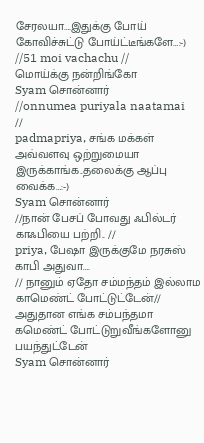சேரலயா….இதுக்கு போய் கோவிச்சுட்டு போய்ட்டீங்களே…:-)
//51 moi vachachu //
மொய்க்கு நன்றிங்கோ
Syam சொன்னார்
//onnumea puriyala naatamai
//
padmapriya, சங்க மக்கள் அவ்வளவு ஒற்றுமையா இருக்காங்க..தலைக்கு ஆப்பு வைக்க…:-)
Syam சொன்னார்
//நான் பேசப் போவது ஃபில்டர் காஃபியை பற்றி.. //
priya, பேஷா இருக்குமே நரசுஸ் காபி அதுவா….
// நானும் ஏதோ சம்மந்தம் இல்லாம காமெண்ட் போட்டுட்டேன்//
அதுதான எங்க சம்பந்தமா கமெண்ட் போட்டுறுவீங்களோனு பயந்துட்டேன்
Syam சொன்னார்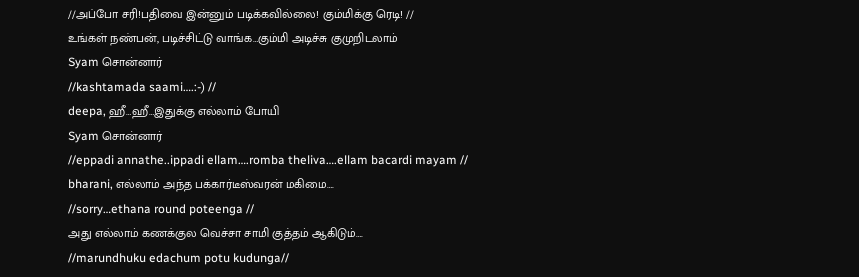//அப்போ சரி!பதிவை இன்னும் படிக்கவில்லை! கும்மிக்கு ரெடி! //
உங்கள் நண்பன், படிச்சிட்டு வாங்க…கும்மி அடிச்சு குமுறிடலாம்
Syam சொன்னார்
//kashtamada saami….:-) //
deepa, ஹீ…ஹீ…இதுக்கு எல்லாம் போயி
Syam சொன்னார்
//eppadi annathe..ippadi ellam….romba theliva….ellam bacardi mayam //
bharani, எல்லாம் அந்த பக்கார்டீஸ்வரன் மகிமை….
//sorry…ethana round poteenga //
அது எல்லாம் கணக்குல வெச்சா சாமி குத்தம் ஆகிடும்….
//marundhuku edachum potu kudunga//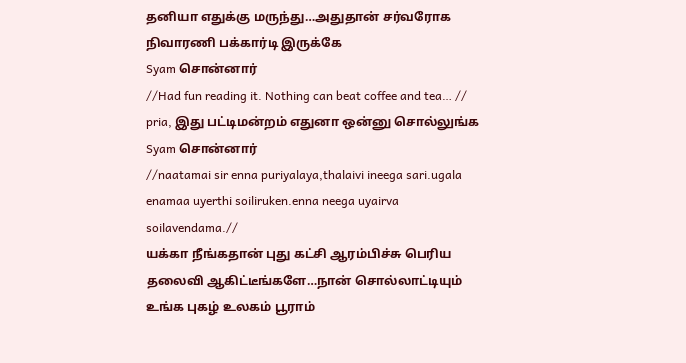தனியா எதுக்கு மருந்து…அதுதான் சர்வரோக நிவாரணி பக்கார்டி இருக்கே
Syam சொன்னார்
//Had fun reading it. Nothing can beat coffee and tea… //
pria, இது பட்டிமன்றம் எதுனா ஒன்னு சொல்லுங்க
Syam சொன்னார்
//naatamai sir enna puriyalaya,thalaivi ineega sari.ugala enamaa uyerthi soiliruken.enna neega uyairva soilavendama.//
யக்கா நீங்கதான் புது கட்சி ஆரம்பிச்சு பெரிய தலைவி ஆகிட்டீங்களே…நான் சொல்லாட்டியும் உங்க புகழ் உலகம் பூராம்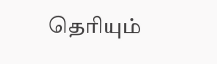தெரியும்